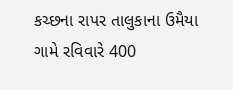કચ્છના રાપર તાલુકાના ઉમૈયા ગામે રવિવારે 400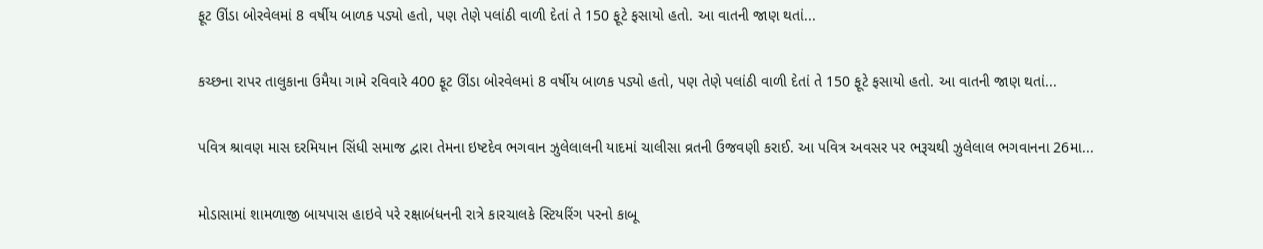ફૂટ ઊંડા બોરવેલમાં 8 વર્ષીય બાળક પડ્યો હતો, પણ તેણે પલાંઠી વાળી દેતાં તે 150 ફૂટે ફસાયો હતો. આ વાતની જાણ થતાં...

કચ્છના રાપર તાલુકાના ઉમૈયા ગામે રવિવારે 400 ફૂટ ઊંડા બોરવેલમાં 8 વર્ષીય બાળક પડ્યો હતો, પણ તેણે પલાંઠી વાળી દેતાં તે 150 ફૂટે ફસાયો હતો. આ વાતની જાણ થતાં...

પવિત્ર શ્રાવણ માસ દરમિયાન સિંધી સમાજ દ્વારા તેમના ઇષ્ટદેવ ભગવાન ઝુલેલાલની યાદમાં ચાલીસા વ્રતની ઉજવણી કરાઈ. આ પવિત્ર અવસર પર ભરૂચથી ઝુલેલાલ ભગવાનના 26મા...

મોડાસામાં શામળાજી બાયપાસ હાઇવે પરે રક્ષાબંધનની રાત્રે કારચાલકે સ્ટિયરિંગ પરનો કાબૂ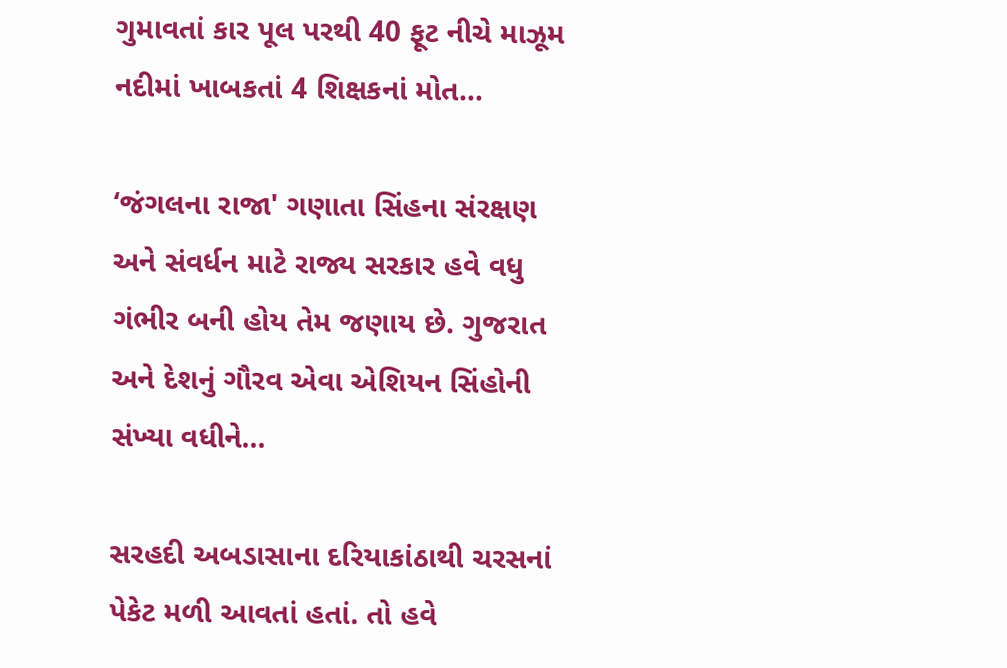ગુમાવતાં કાર પૂલ પરથી 40 ફૂટ નીચે માઝૂમ નદીમાં ખાબકતાં 4 શિક્ષકનાં મોત...

‘જંગલના રાજા' ગણાતા સિંહના સંરક્ષણ અને સંવર્ધન માટે રાજ્ય સરકાર હવે વધુ ગંભીર બની હોય તેમ જણાય છે. ગુજરાત અને દેશનું ગૌરવ એવા એશિયન સિંહોની સંખ્યા વધીને...

સરહદી અબડાસાના દરિયાકાંઠાથી ચરસનાં પેકેટ મળી આવતાં હતાં. તો હવે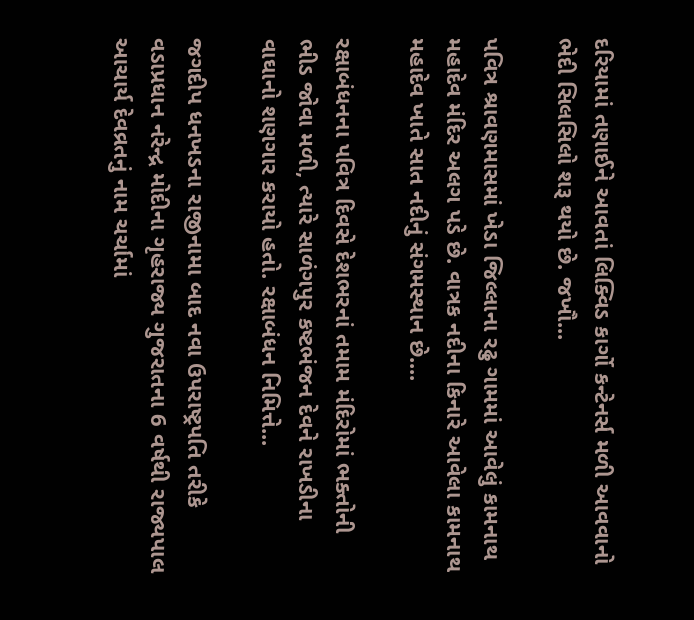દરિયામાં તણાઈને આવતાં લિક્વિડ કાર્ગો કન્ટેનર્સ મળી આવવાનો ભેદી સિલસિલો શરૂ થયો છે. જખૌ...

પવિત્ર શ્રાવણમાસમાં ખેડા જિલ્લાના રઢુ ગામમાં આવેલું કામનાથ મહાદેવ મંદિર અલગ પડે છે. વાત્રક નદીના કિનારે આવેલા કામનાથ મહાદેવ ખાતે સાત નદીનું સંગમસ્થાન છે....

રક્ષાબંધનના પવિત્ર દિવસે દેશભરનાં તમામ મંદિરોમાં ભક્તોની ભીડ જોવા મળી, ત્યારે સાળંગપુર કષ્ટભંજન દેવને રાખડીના વાઘાનો શણગાર કરાયો હતો. રક્ષાબંધન નિમિત્તે...

જગદીપ ધનખડના રાજીનામા બાદ નવા ઉપરાષ્ટ્રપતિ તરીકે વડાપ્રધાન નરેન્દ્ર મોદીના ગૃહરાજ્ય ગુજરાતના 6 વર્ષથી રાજ્યપાલ આચાર્ય દેવવ્રતનું નામ ચર્ચામાં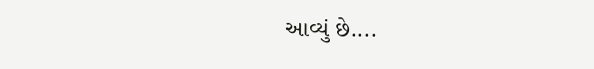આવ્યું છે....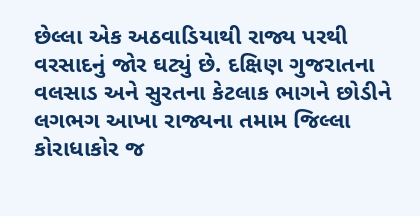છેલ્લા એક અઠવાડિયાથી રાજ્ય પરથી વરસાદનું જોર ઘટ્યું છે. દક્ષિણ ગુજરાતના વલસાડ અને સુરતના કેટલાક ભાગને છોડીને લગભગ આખા રાજ્યના તમામ જિલ્લા કોરાધાકોર જ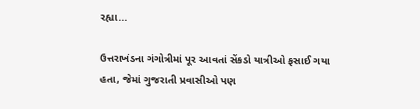રહ્યા...

ઉત્તરાખંડના ગંગોત્રીમાં પૂર આવતાં સેંકડો યાત્રીઓ ફસાઈ ગયા હતા, જેમાં ગુજરાતી પ્રવાસીઓ પણ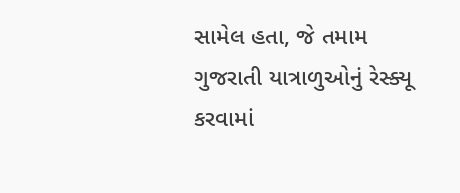સામેલ હતા, જે તમામ ગુજરાતી યાત્રાળુઓનું રેસ્ક્યૂ કરવામાં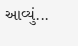આવ્યું...